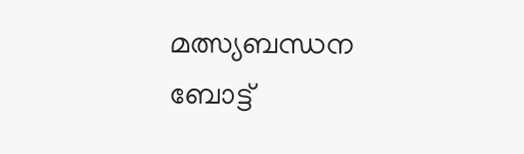മത്സ്യബന്ധന ബോട്ട്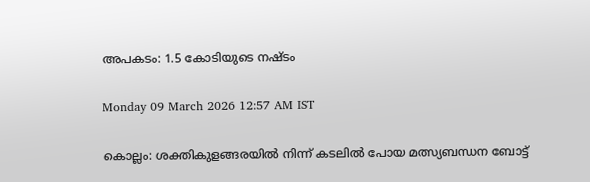അപകടം: 1.5 കോടിയുടെ നഷ്ടം

Monday 09 March 2026 12:57 AM IST

കൊല്ലം: ശക്തികുളങ്ങരയിൽ നിന്ന് കടലിൽ പോയ മത്സ്യബന്ധന ബോട്ട്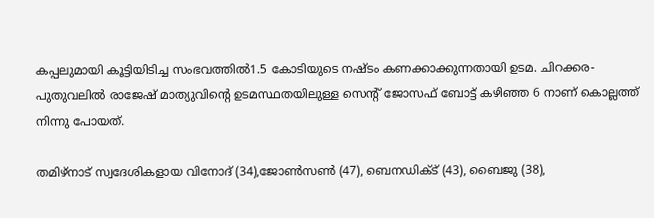കപ്പലുമായി കൂട്ടിയിടിച്ച സംഭവത്തിൽ1.5 കോടിയുടെ നഷ്ടം കണക്കാക്കുന്നതായി ഉടമ. ചിറക്കര-പുതുവലിൽ രാജേഷ് മാത്യുവിന്റെ ഉടമസ്ഥതയിലുള്ള സെന്റ് ജോസഫ് ബോട്ട് കഴിഞ്ഞ 6 നാണ് കൊല്ലത്ത് നിന്നു പോയത്.

തമിഴ്നാട് സ്വദേശികളായ വിനോദ് (34),ജോൺസൺ (47), ബെനഡിക്ട് (43), ബൈജു (38),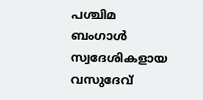പശ്ചിമ ബംഗാൾ സ്വദേശികളായ വസുദേവ്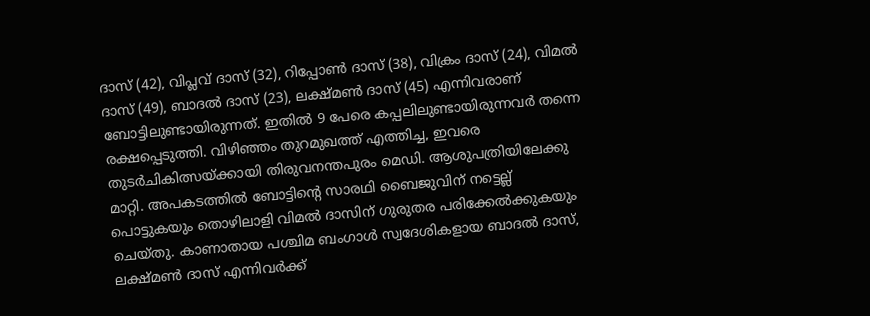ദാസ് (42), വിപ്ലവ് ദാസ് (32), റിപ്പോൺ ദാസ് (38), വിക്രം ദാസ് (24), വിമൽ ദാസ് (49), ബാദൽ ദാസ് (23), ലക്ഷ്മൺ ദാസ് (45) എന്നിവരാണ് ബോട്ടിലുണ്ടായിരുന്നത്. ഇതിൽ 9 പേരെ കപ്പലിലുണ്ടായിരുന്നവർ തന്നെ രക്ഷപ്പെടുത്തി. വിഴിഞ്ഞം തുറമുഖത്ത് എത്തിച്ച, ഇവരെ തുടർചികിത്സയ്ക്കായി തിരുവനന്തപുരം മെഡി. ആശുപത്രിയിലേക്കു മാറ്റി. അപകടത്തിൽ ബോട്ടിന്റെ സാരഥി ബൈജുവിന് നട്ടെല്ല് പൊട്ടുകയും തൊഴിലാളി വിമൽ ദാസിന് ഗുരുതര പരിക്കേൽക്കുകയും ചെയ്തു. കാണാതായ പശ്ചിമ ബംഗാൾ സ്വദേശികളായ ബാദൽ ദാസ്, ലക്ഷ്മൺ ദാസ് എന്നിവർക്ക്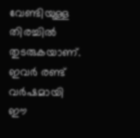വേണ്ടിയുള്ള തിരച്ചിൽ തുടരുകയാണ്. ഇവർ രണ്ട് വർഷമായി ഈ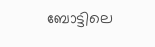ബോട്ടിലെ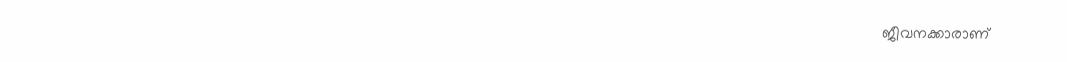ജീവനക്കാരാണ്